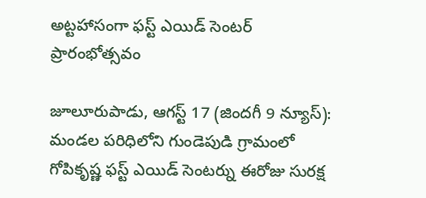అట్టహాసంగా ఫస్ట్ ఎయిడ్ సెంటర్ ప్రారంభోత్సవం

జూలూరుపాడు, ఆగస్ట్ 17 (జిందగీ 9 న్యూస్):
మండల పరిధిలోని గుండెపుడి గ్రామంలో గోపికృష్ణ ఫస్ట్ ఎయిడ్ సెంటర్ను ఈరోజు సురక్ష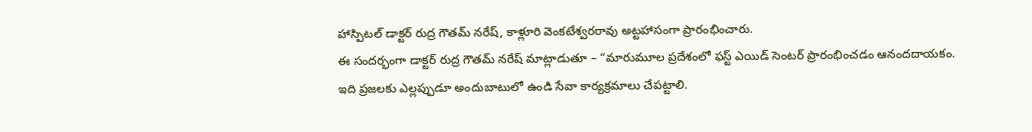హాస్పిటల్ డాక్టర్ రుద్ర గౌతమ్ నరేష్, కాళ్లూరి వెంకటేశ్వరరావు అట్టహాసంగా ప్రారంభించారు.
ఈ సందర్భంగా డాక్టర్ రుద్ర గౌతమ్ నరేష్ మాట్లాడుతూ – “మారుమూల ప్రదేశంలో ఫస్ట్ ఎయిడ్ సెంటర్ ప్రారంభించడం ఆనందదాయకం. ఇది ప్రజలకు ఎల్లప్పుడూ అందుబాటులో ఉండి సేవా కార్యక్రమాలు చేపట్టాలి.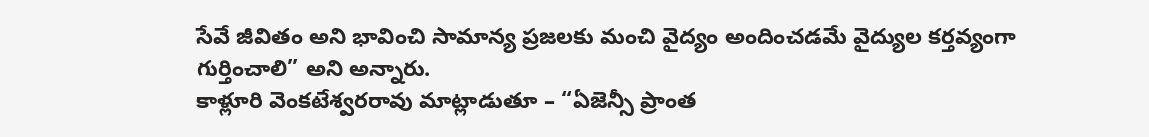సేవే జీవితం అని భావించి సామాన్య ప్రజలకు మంచి వైద్యం అందించడమే వైద్యుల కర్తవ్యంగా గుర్తించాలి” అని అన్నారు.
కాళ్లూరి వెంకటేశ్వరరావు మాట్లాడుతూ – “ఏజెన్సీ ప్రాంత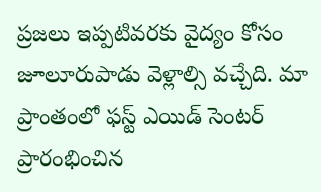ప్రజలు ఇప్పటివరకు వైద్యం కోసం జూలూరుపాడు వెళ్లాల్సి వచ్చేది. మా ప్రాంతంలో ఫస్ట్ ఎయిడ్ సెంటర్ ప్రారంభించిన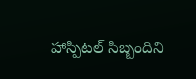హాస్పిటల్ సిబ్బందిని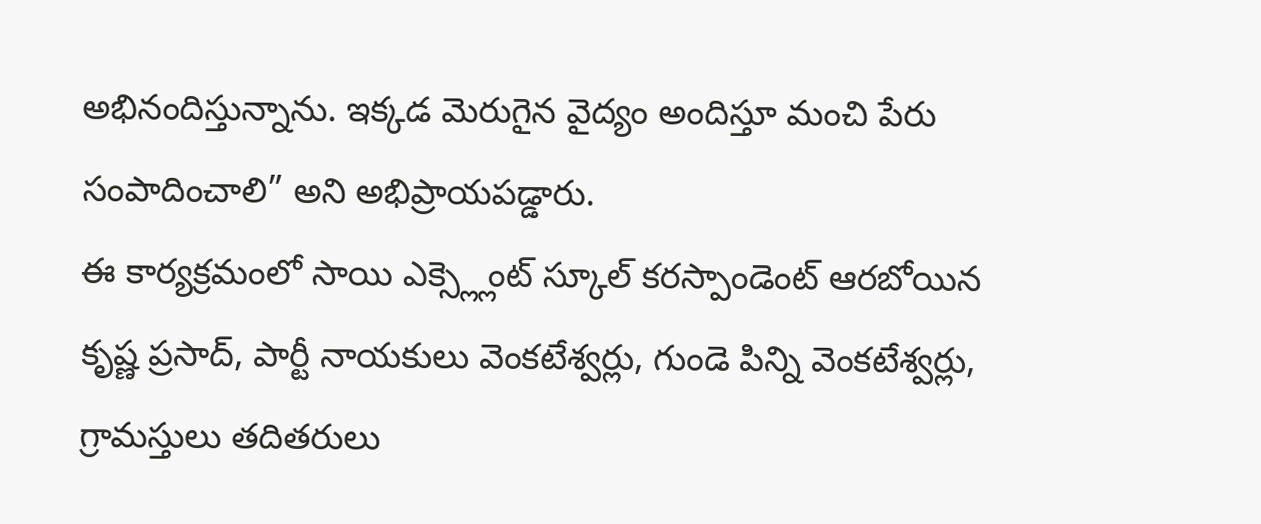అభినందిస్తున్నాను. ఇక్కడ మెరుగైన వైద్యం అందిస్తూ మంచి పేరు సంపాదించాలి” అని అభిప్రాయపడ్డారు.
ఈ కార్యక్రమంలో సాయి ఎక్స్ల్లెంట్ స్కూల్ కరస్పాండెంట్ ఆరబోయిన కృష్ణ ప్రసాద్, పార్టీ నాయకులు వెంకటేశ్వర్లు, గుండె పిన్ని వెంకటేశ్వర్లు, గ్రామస్తులు తదితరులు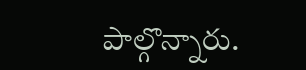పాల్గొన్నారు.